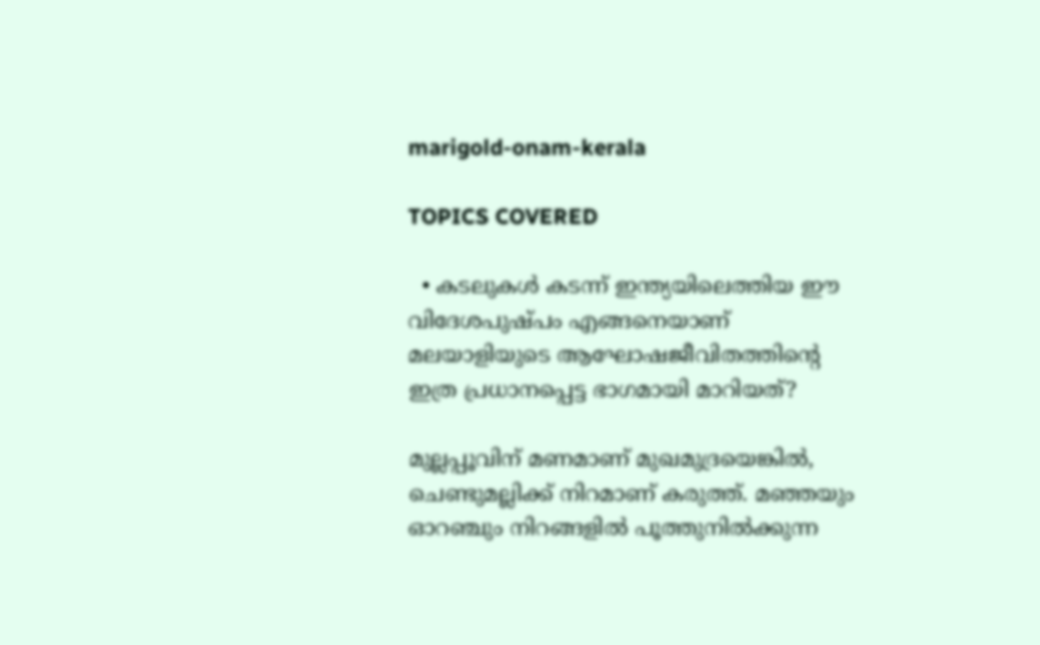marigold-onam-kerala

TOPICS COVERED

  • കടലുകൾ കടന്ന് ഇന്ത്യയിലെത്തിയ ഈ വിദേശപുഷ്പം എങ്ങനെയാണ് മലയാളിയുടെ ആഘോഷജീവിതത്തിന്റെ ഇത്ര പ്രധാനപ്പെട്ട ഭാഗമായി മാറിയത്?

മുല്ലപ്പൂവിന് മണമാണ് മുഖമുദ്രയെങ്കിൽ, ചെണ്ടുമല്ലിക്ക് നിറമാണ് കരുത്ത്. മഞ്ഞയും ഓറഞ്ചും നിറങ്ങളിൽ പൂത്തുനിൽക്കുന്ന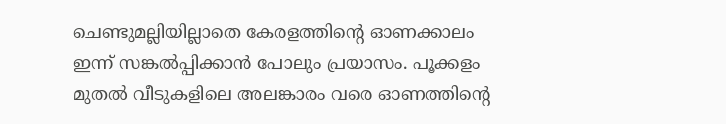ചെണ്ടുമല്ലിയില്ലാതെ കേരളത്തിന്റെ ഓണക്കാലം ഇന്ന് സങ്കൽപ്പിക്കാൻ പോലും പ്രയാസം. പൂക്കളം മുതൽ വീടുകളിലെ അലങ്കാരം വരെ ഓണത്തിന്റെ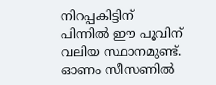നിറപ്പകിട്ടിന് പിന്നിൽ ഈ പൂവിന് വലിയ സ്ഥാനമുണ്ട്. ഓണം സീസണിൽ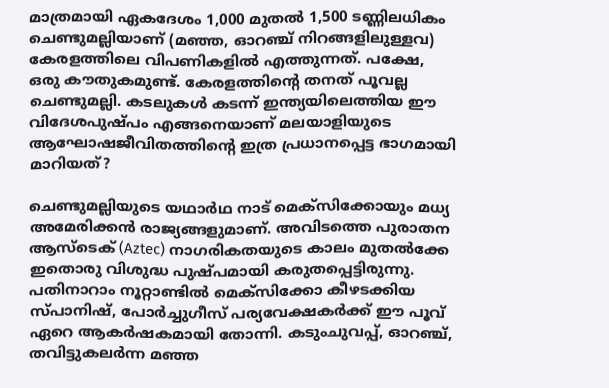മാത്രമായി ഏകദേശം 1,000 മുതൽ 1,500 ടണ്ണിലധികം ചെണ്ടുമല്ലിയാണ് (മഞ്ഞ, ഓറഞ്ച് നിറങ്ങളിലുള്ളവ) കേരളത്തിലെ വിപണികളിൽ എത്തുന്നത്. പക്ഷേ, ഒരു കൗതുകമുണ്ട്. കേരളത്തിന്റെ തനത് പൂവല്ല ചെണ്ടുമല്ലി. കടലുകൾ കടന്ന് ഇന്ത്യയിലെത്തിയ ഈ വിദേശപുഷ്പം എങ്ങനെയാണ് മലയാളിയുടെ ആഘോഷജീവിതത്തിന്റെ ഇത്ര പ്രധാനപ്പെട്ട ഭാഗമായി മാറിയത്?

ചെണ്ടുമല്ലിയുടെ യഥാർഥ നാട് മെക്സിക്കോയും മധ്യ അമേരിക്കൻ രാജ്യങ്ങളുമാണ്. അവിടത്തെ പുരാതന ആസ്ടെക് (Aztec) നാഗരികതയുടെ കാലം മുതൽക്കേ ഇതൊരു വിശുദ്ധ പുഷ്പമായി കരുതപ്പെട്ടിരുന്നു. പതിനാറാം നൂറ്റാണ്ടിൽ മെക്സിക്കോ കീഴടക്കിയ സ്പാനിഷ്, പോർച്ചുഗീസ് പര്യവേക്ഷകർക്ക് ഈ പൂവ് ഏറെ ആകർഷകമായി തോന്നി. കടുംചുവപ്പ്, ഓറഞ്ച്, തവിട്ടുകലർന്ന മഞ്ഞ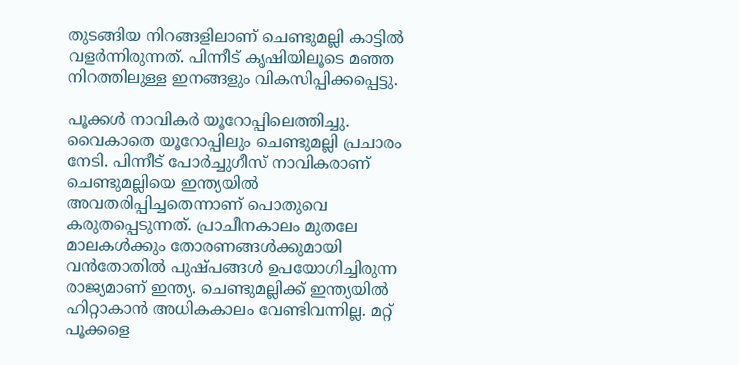തുടങ്ങിയ നിറങ്ങളിലാണ് ചെണ്ടുമല്ലി കാട്ടിൽ വളർന്നിരുന്നത്. പിന്നീട് കൃഷിയിലൂടെ മഞ്ഞ നിറത്തിലുള്ള ഇനങ്ങളും വികസിപ്പിക്കപ്പെട്ടു.

പൂക്കൾ നാവികർ യൂറോപ്പിലെത്തിച്ചു. വൈകാതെ യൂറോപ്പിലും ചെണ്ടുമല്ലി പ്രചാരം നേടി. പിന്നീട് പോർച്ചുഗീസ് നാവികരാണ് ചെണ്ടുമല്ലിയെ ഇന്ത്യയിൽ അവതരിപ്പിച്ചതെന്നാണ് പൊതുവെ കരുതപ്പെടുന്നത്. പ്രാചീനകാലം മുതലേ മാലകൾക്കും തോരണങ്ങൾക്കുമായി വൻതോതിൽ പുഷ്പങ്ങൾ ഉപയോഗിച്ചിരുന്ന രാജ്യമാണ് ഇന്ത്യ. ചെണ്ടുമല്ലിക്ക് ഇന്ത്യയിൽ ഹിറ്റാകാൻ അധികകാലം വേണ്ടിവന്നില്ല. മറ്റ് പൂക്കളെ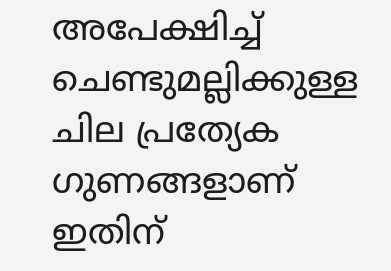അപേക്ഷിച്ച് ചെണ്ടുമല്ലിക്കുള്ള ചില പ്രത്യേക ഗുണങ്ങളാണ് ഇതിന്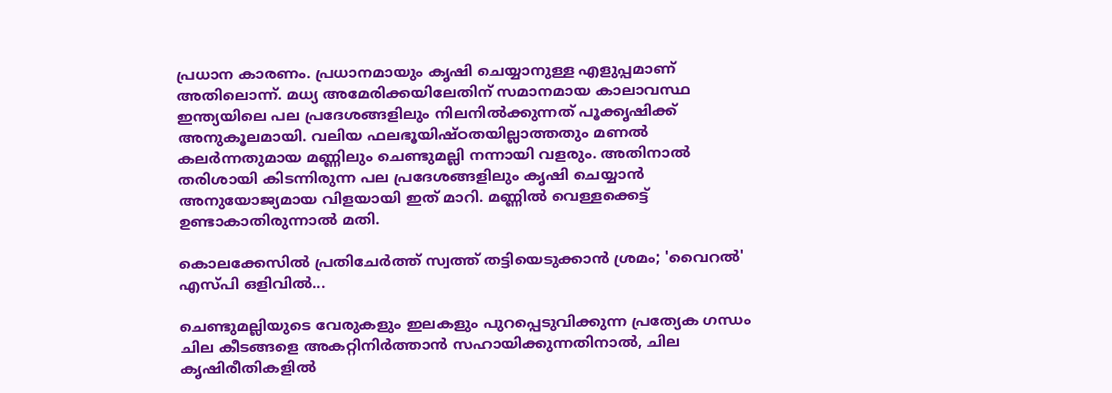പ്രധാന കാരണം. പ്രധാനമായും കൃഷി ചെയ്യാനുള്ള എളുപ്പമാണ് അതിലൊന്ന്. മധ്യ അമേരിക്കയിലേതിന് സമാനമായ കാലാവസ്ഥ ഇന്ത്യയിലെ പല പ്രദേശങ്ങളിലും നിലനിൽക്കുന്നത് പൂക്കൃഷിക്ക് അനുകൂലമായി. വലിയ ഫലഭൂയിഷ്ഠതയില്ലാത്തതും മണൽ കലർന്നതുമായ മണ്ണിലും ചെണ്ടുമല്ലി നന്നായി വളരും. അതിനാൽ തരിശായി കിടന്നിരുന്ന പല പ്രദേശങ്ങളിലും കൃഷി ചെയ്യാൻ അനുയോജ്യമായ വിളയായി ഇത് മാറി. മണ്ണിൽ വെള്ളക്കെട്ട് ഉണ്ടാകാതിരുന്നാൽ മതി.

കൊലക്കേസില്‍ പ്രതിചേര്‍ത്ത് സ്വത്ത് തട്ടിയെടുക്കാന്‍ ശ്രമം; 'വൈറല്‍' എസ്പി ഒളിവില്‍...

ചെണ്ടുമല്ലിയുടെ വേരുകളും ഇലകളും പുറപ്പെടുവിക്കുന്ന പ്രത്യേക ഗന്ധം ചില കീടങ്ങളെ അകറ്റിനിർത്താൻ സഹായിക്കുന്നതിനാൽ, ചില കൃഷിരീതികളിൽ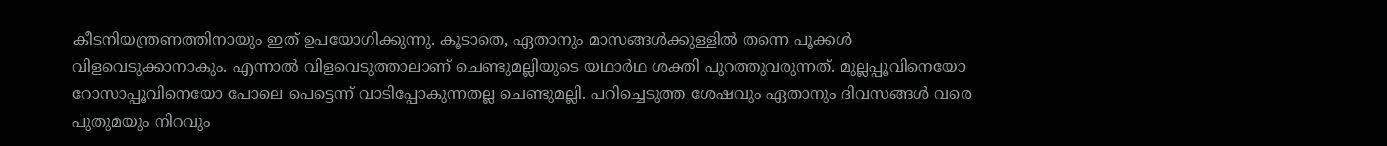കീടനിയന്ത്രണത്തിനായും ഇത് ഉപയോഗിക്കുന്നു. കൂടാതെ, ഏതാനും മാസങ്ങൾക്കുള്ളിൽ തന്നെ പൂക്കൾ വിളവെടുക്കാനാകും. എന്നാൽ വിളവെടുത്താലാണ് ചെണ്ടുമല്ലിയുടെ യഥാർഥ ശക്തി പുറത്തുവരുന്നത്. മുല്ലപ്പൂവിനെയോ റോസാപ്പൂവിനെയോ പോലെ പെട്ടെന്ന് വാടിപ്പോകുന്നതല്ല ചെണ്ടുമല്ലി. പറിച്ചെടുത്ത ശേഷവും ഏതാനും ദിവസങ്ങൾ വരെ പുതുമയും നിറവും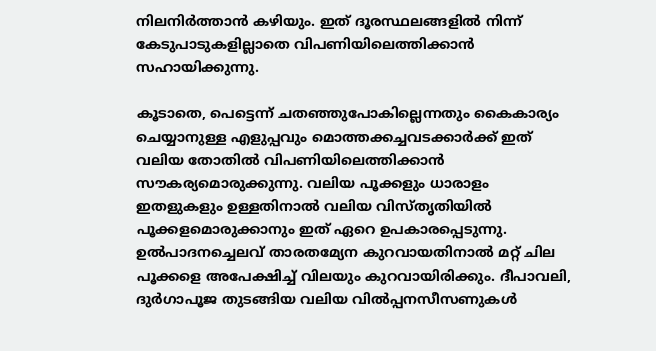നിലനിർത്താൻ കഴിയും. ഇത് ദൂരസ്ഥലങ്ങളിൽ നിന്ന് കേടുപാടുകളില്ലാതെ വിപണിയിലെത്തിക്കാൻ സഹായിക്കുന്നു.

കൂടാതെ, പെട്ടെന്ന് ചതഞ്ഞുപോകില്ലെന്നതും കൈകാര്യം ചെയ്യാനുള്ള എളുപ്പവും മൊത്തക്കച്ചവടക്കാർക്ക് ഇത് വലിയ തോതിൽ വിപണിയിലെത്തിക്കാൻ സൗകര്യമൊരുക്കുന്നു. വലിയ പൂക്കളും ധാരാളം ഇതളുകളും ഉള്ളതിനാൽ വലിയ വിസ്തൃതിയിൽ പൂക്കളമൊരുക്കാനും ഇത് ഏറെ ഉപകാരപ്പെടുന്നു. ഉൽപാദനച്ചെലവ് താരതമ്യേന കുറവായതിനാൽ മറ്റ് ചില പൂക്കളെ അപേക്ഷിച്ച് വിലയും കുറവായിരിക്കും. ദീപാവലി, ദുർഗാപൂജ തുടങ്ങിയ വലിയ വിൽപ്പനസീസണുകൾ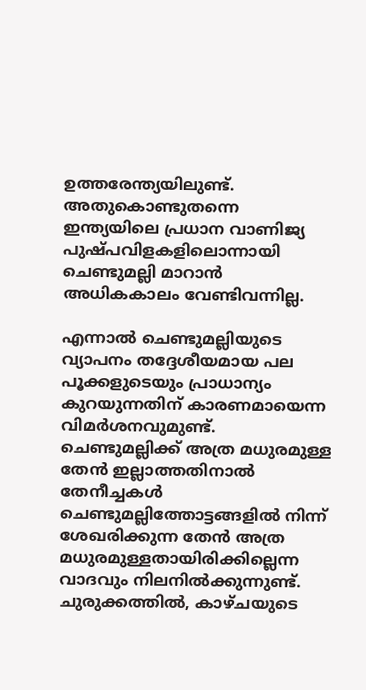ഉത്തരേന്ത്യയിലുണ്ട്. അതുകൊണ്ടുതന്നെ ഇന്ത്യയിലെ പ്രധാന വാണിജ്യ പുഷ്പവിളകളിലൊന്നായി ചെണ്ടുമല്ലി മാറാൻ അധികകാലം വേണ്ടിവന്നില്ല.

എന്നാൽ ചെണ്ടുമല്ലിയുടെ വ്യാപനം തദ്ദേശീയമായ പല പൂക്കളുടെയും പ്രാധാന്യം കുറയുന്നതിന് കാരണമായെന്ന വിമർശനവുമുണ്ട്. ചെണ്ടുമല്ലിക്ക് അത്ര മധുരമുള്ള തേൻ ഇല്ലാത്തതിനാൽ തേനീച്ചകൾ ചെണ്ടുമല്ലിത്തോട്ടങ്ങളിൽ നിന്ന് ശേഖരിക്കുന്ന തേൻ അത്ര മധുരമുള്ളതായിരിക്കില്ലെന്ന വാദവും നിലനിൽക്കുന്നുണ്ട്. ചുരുക്കത്തിൽ, കാഴ്ചയുടെ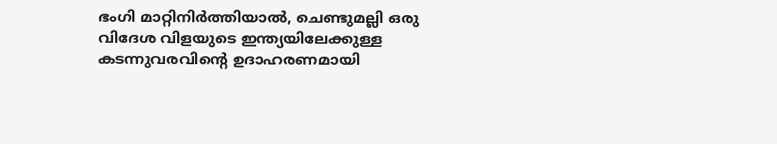ഭംഗി മാറ്റിനിർത്തിയാൽ, ചെണ്ടുമല്ലി ഒരു വിദേശ വിളയുടെ ഇന്ത്യയിലേക്കുള്ള കടന്നുവരവിന്റെ ഉദാഹരണമായി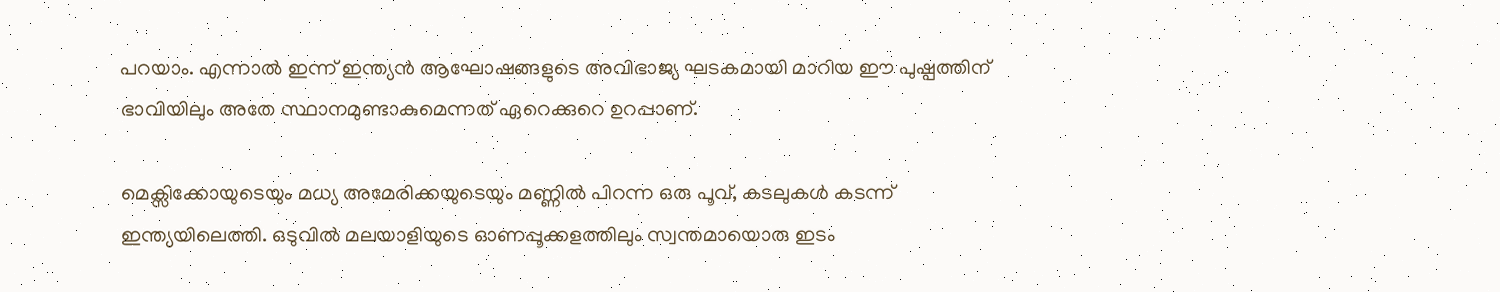പറയാം. എന്നാൽ ഇന്ന് ഇന്ത്യൻ ആഘോഷങ്ങളുടെ അവിഭാജ്യ ഘടകമായി മാറിയ ഈ പുഷ്പത്തിന് ഭാവിയിലും അതേ സ്ഥാനമുണ്ടാകുമെന്നത് ഏറെക്കുറെ ഉറപ്പാണ്.

മെക്സിക്കോയുടെയും മധ്യ അമേരിക്കയുടെയും മണ്ണിൽ പിറന്ന ഒരു പൂവ്, കടലുകൾ കടന്ന് ഇന്ത്യയിലെത്തി. ഒടുവിൽ മലയാളിയുടെ ഓണപ്പൂക്കളത്തിലും സ്വന്തമായൊരു ഇടം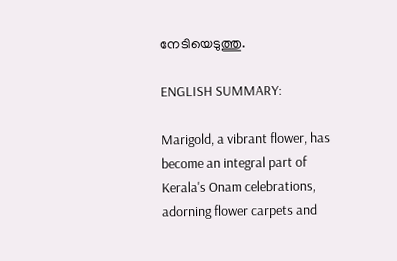നേടിയെടുത്തു.

ENGLISH SUMMARY:

Marigold, a vibrant flower, has become an integral part of Kerala's Onam celebrations, adorning flower carpets and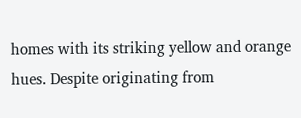homes with its striking yellow and orange hues. Despite originating from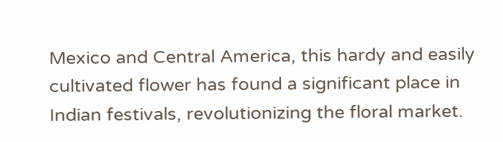Mexico and Central America, this hardy and easily cultivated flower has found a significant place in Indian festivals, revolutionizing the floral market.